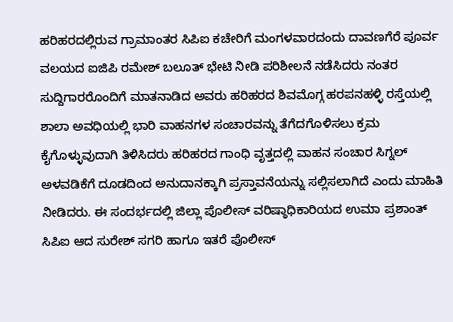ಹರಿಹರದಲ್ಲಿರುವ ಗ್ರಾಮಾಂತರ ಸಿಪಿಐ ಕಚೇರಿಗೆ ಮಂಗಳವಾರದಂದು ದಾವಣಗೆರೆ ಪೂರ್ವ ವಲಯದ ಐಜಿಪಿ ರಮೇಶ್ ಬಲೂತ್ ಭೇಟಿ ನೀಡಿ ಪರಿಶೀಲನೆ ನಡೆಸಿದರು ನಂತರ ಸುದ್ದಿಗಾರರೊಂದಿಗೆ ಮಾತನಾಡಿದ ಅವರು ಹರಿಹರದ ಶಿವಮೊಗ್ಗ ಹರಪನಹಳ್ಳಿ ರಸ್ತೆಯಲ್ಲಿ ಶಾಲಾ ಅವಧಿಯಲ್ಲಿ ಭಾರಿ ವಾಹನಗಳ ಸಂಚಾರವನ್ನು ತೆಗೆದಗೊಳಿಸಲು ಕ್ರಮ ಕೈಗೊಳ್ಳುವುದಾಗಿ ತಿಳಿಸಿದರು ಹರಿಹರದ ಗಾಂಧಿ ವೃತ್ತದಲ್ಲಿ ವಾಹನ ಸಂಚಾರ ಸಿಗ್ನಲ್ ಅಳವಡಿಕೆಗೆ ದೂಡದಿಂದ ಅನುದಾನಕ್ಕಾಗಿ ಪ್ರಸ್ತಾವನೆಯನ್ನು ಸಲ್ಲಿಸಲಾಗಿದೆ ಎಂದು ಮಾಹಿತಿ ನೀಡಿದರು. ಈ ಸಂದರ್ಭದಲ್ಲಿ ಜಿಲ್ಲಾ ಪೊಲೀಸ್ ವರಿಷ್ಠಾಧಿಕಾರಿಯದ ಉಮಾ ಪ್ರಶಾಂತ್ ಸಿಪಿಐ ಆದ ಸುರೇಶ್ ಸಗರಿ ಹಾಗೂ ಇತರೆ ಪೊಲೀಸ್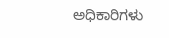ಅಧಿಕಾರಿಗಳು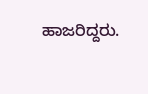ಹಾಜರಿದ್ದರು.